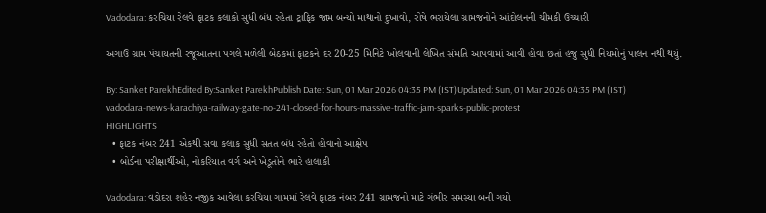Vadodara: કરચિયા રેલવે ફાટક કલાકો સુધી બંધ રહેતા ટ્રાફિક જામ બન્યો માથાનો દુખાવો, રોષે ભરાયેલા ગ્રામજનોને આંદોલનની ચીમકી ઉચ્ચારી

અગાઉ ગ્રામ પંચાયતની રજૂઆતના પગલે મળેલી બેઠકમાં ફાટકને દર 20-25 મિનિટે ખોલવાની લેખિત સંમતિ આપવામાં આવી હોવા છતાં હજુ સુધી નિયમોનું પાલન નથી થયું.

By: Sanket ParekhEdited By:Sanket ParekhPublish Date: Sun, 01 Mar 2026 04:35 PM (IST)Updated: Sun, 01 Mar 2026 04:35 PM (IST)
vadodara-news-karachiya-railway-gate-no-241-closed-for-hours-massive-traffic-jam-sparks-public-protest
HIGHLIGHTS
  • ફાટક નંબર 241 એકથી સવા કલાક સુધી સતત બંધ રહેતો હોવાનો આક્ષેપ
  • બોર્ડના પરીક્ષાર્થીઓ, નોકરિયાત વર્ગ અને ખેડૂતોને ભારે હાલાકી

Vadodara: વડોદરા શહેર નજીક આવેલા કરચિયા ગામમાં રેલવે ફાટક નંબર 241 ગ્રામજનો માટે ગંભીર સમસ્યા બની ગયો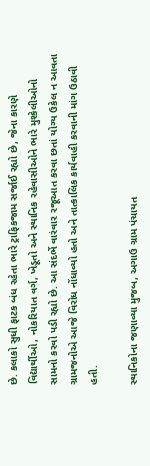છે. કલાકો સુધી ફાટક બંધ રહેતા ભારે ટ્રાફિકજામ સર્જાઈ રહ્યો છે, જેના કારણે વિદ્યાર્થીઓ, નોકરિયાત વર્ગ, ખેડૂતો અને સ્થાનિક રહેવાસીઓને ભારે મુશ્કેલીઓનો સામનો કરવો પડી રહ્યો છે. આ સંદર્ભે વારંવાર રજૂઆત કરવા છતાં યોગ્ય ઉકેલ ન આવતા ગ્રામજનોએ આજે વિરોધ નોંધાવ્યો હતો અને તાત્કાલિક કાર્યવાહી કરવાની માંગ ઉઠાવી હતી.

સ્થાનિકોના જણાવ્યા મુજબ, અગાઉ ગ્રામ પંચાયત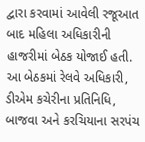દ્વારા કરવામાં આવેલી રજૂઆત બાદ મહિલા અધિકારીની હાજરીમાં બેઠક યોજાઈ હતી. આ બેઠકમાં રેલવે અધિકારી, ડીએમ કચેરીના પ્રતિનિધિ, બાજવા અને કરચિયાના સરપંચ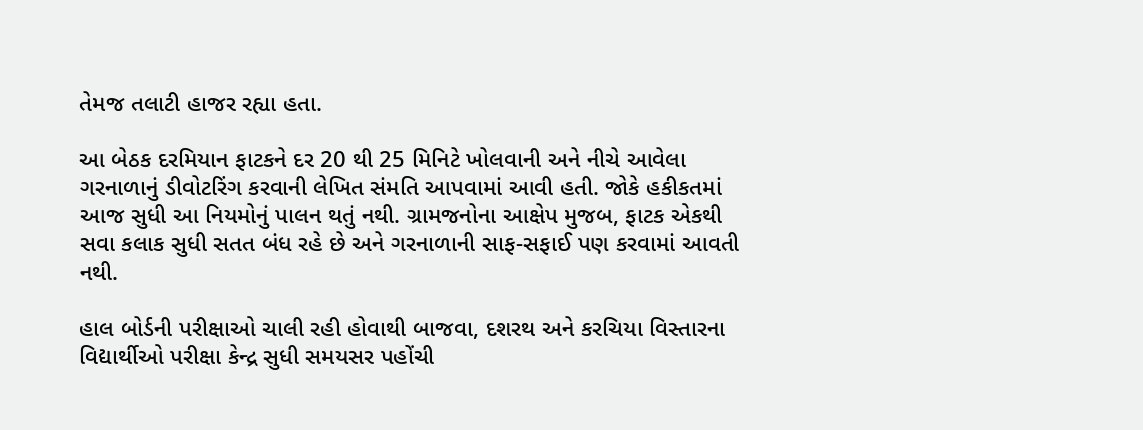તેમજ તલાટી હાજર રહ્યા હતા.

આ બેઠક દરમિયાન ફાટકને દર 20 થી 25 મિનિટે ખોલવાની અને નીચે આવેલા ગરનાળાનું ડીવોટરિંગ કરવાની લેખિત સંમતિ આપવામાં આવી હતી. જોકે હકીકતમાં આજ સુધી આ નિયમોનું પાલન થતું નથી. ગ્રામજનોના આક્ષેપ મુજબ, ફાટક એકથી સવા કલાક સુધી સતત બંધ રહે છે અને ગરનાળાની સાફ-સફાઈ પણ કરવામાં આવતી નથી.

હાલ બોર્ડની પરીક્ષાઓ ચાલી રહી હોવાથી બાજવા, દશરથ અને કરચિયા વિસ્તારના વિદ્યાર્થીઓ પરીક્ષા કેન્દ્ર સુધી સમયસર પહોંચી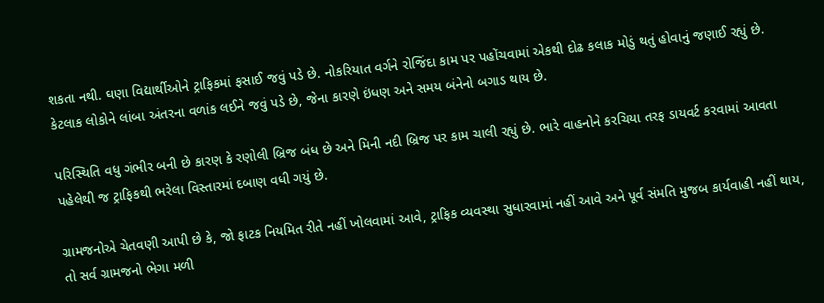શકતા નથી. ઘણા વિદ્યાર્થીઓને ટ્રાફિકમાં ફસાઈ જવું પડે છે. નોકરિયાત વર્ગને રોજિંદા કામ પર પહોંચવામાં એકથી દોઢ કલાક મોડું થતું હોવાનું જણાઈ રહ્યું છે. કેટલાક લોકોને લાંબા અંતરના વળાંક લઈને જવું પડે છે, જેના કારણે ઇંધણ અને સમય બંનેનો બગાડ થાય છે.

પરિસ્થિતિ વધુ ગંભીર બની છે કારણ કે રણોલી બ્રિજ બંધ છે અને મિની નદી બ્રિજ પર કામ ચાલી રહ્યું છે. ભારે વાહનોને કરચિયા તરફ ડાયવર્ટ કરવામાં આવતા પહેલેથી જ ટ્રાફિકથી ભરેલા વિસ્તારમાં દબાણ વધી ગયું છે.

ગ્રામજનોએ ચેતવણી આપી છે કે, જો ફાટક નિયમિત રીતે નહીં ખોલવામાં આવે, ટ્રાફિક વ્યવસ્થા સુધારવામાં નહીં આવે અને પૂર્વ સંમતિ મુજબ કાર્યવાહી નહીં થાય, તો સર્વ ગ્રામજનો ભેગા મળી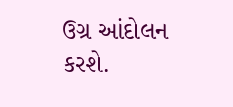ઉગ્ર આંદોલન કરશે.